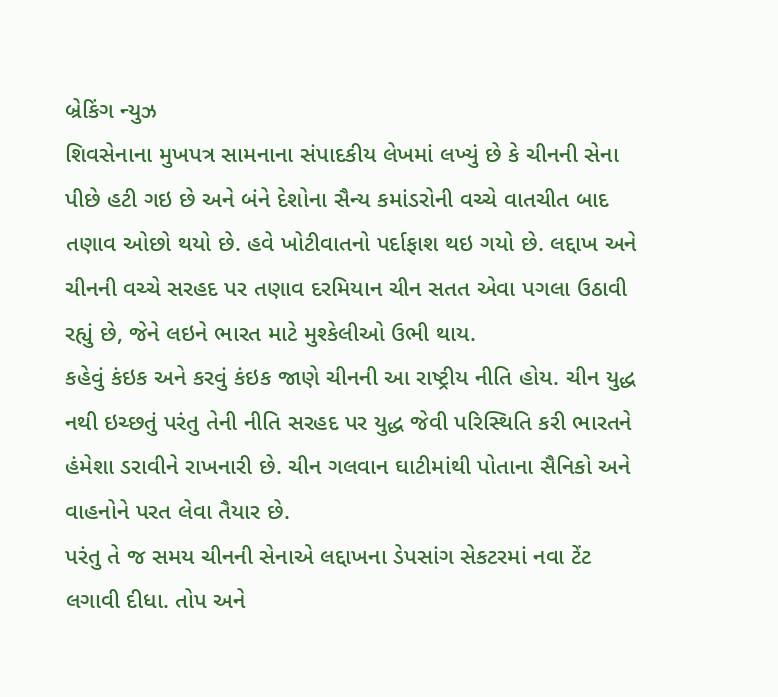બ્રેકિંગ ન્યુઝ
શિવસેનાના મુખપત્ર સામનાના સંપાદકીય લેખમાં લખ્યું છે કે ચીનની સેના પીછે હટી ગઇ છે અને બંને દેશોના સૈન્ય કમાંડરોની વચ્ચે વાતચીત બાદ તણાવ ઓછો થયો છે. હવે ખોટીવાતનો પર્દાફાશ થઇ ગયો છે. લદ્દાખ અને ચીનની વચ્ચે સરહદ પર તણાવ દરમિયાન ચીન સતત એવા પગલા ઉઠાવી રહ્યું છે, જેને લઇને ભારત માટે મુશ્કેલીઓ ઉભી થાય.
કહેવું કંઇક અને કરવું કંઇક જાણે ચીનની આ રાષ્ટ્રીય નીતિ હોય. ચીન યુદ્ધ નથી ઇચ્છતું પરંતુ તેની નીતિ સરહદ પર યુદ્ધ જેવી પરિસ્થિતિ કરી ભારતને હંમેશા ડરાવીને રાખનારી છે. ચીન ગલવાન ઘાટીમાંથી પોતાના સૈનિકો અને વાહનોને પરત લેવા તૈયાર છે.
પરંતુ તે જ સમય ચીનની સેનાએ લદ્દાખના ડેપસાંગ સેકટરમાં નવા ટેંટ લગાવી દીધા. તોપ અને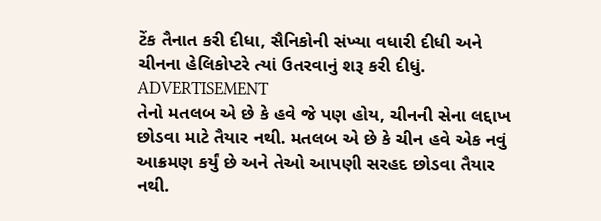ટેંક તૈનાત કરી દીધા, સૈનિકોની સંખ્યા વધારી દીધી અને ચીનના હેલિકોપ્ટરે ત્યાં ઉતરવાનું શરૂ કરી દીધું.
ADVERTISEMENT
તેનો મતલબ એ છે કે હવે જે પણ હોય, ચીનની સેના લદ્દાખ છોડવા માટે તૈયાર નથી. મતલબ એ છે કે ચીન હવે એક નવું આક્રમણ કર્યું છે અને તેઓ આપણી સરહદ છોડવા તૈયાર નથી.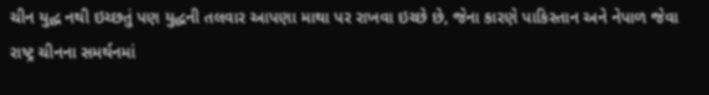ચીન યુદ્ધ નથી ઇચ્છતું પણ યુદ્ધની તલવાર આપણા માથા પર રાખવા ઇચ્છે છે, જેના કારણે પાકિસ્તાન અને નેપાળ જેવા રાષ્ટ્ર ચીનના સમર્થનમાં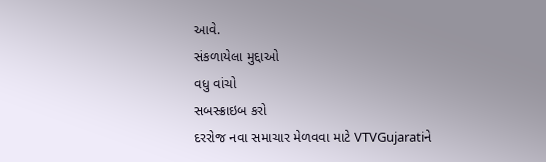આવે.
સંકળાયેલા મુદ્દાઓ
વધુ વાંચો
સબસ્ક્રાઇબ કરો
દરરોજ નવા સમાચાર મેળવવા માટે VTVGujaratiને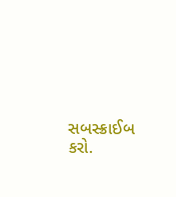સબસ્ક્રાઈબ કરો.